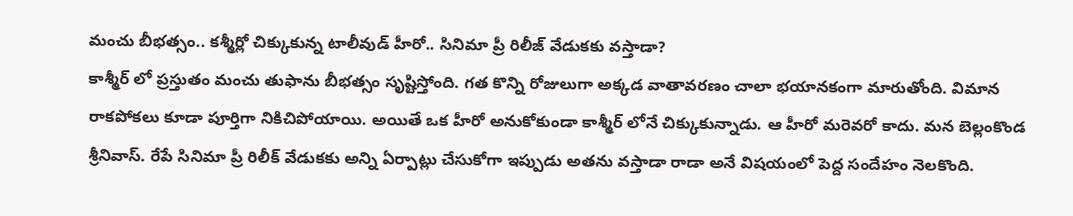మంచు బీభత్సం.. కశ్మీర్లో చిక్కుకున్న టాలీవుడ్ హీరో.. సినిమా ప్రీ రిలీజ్ వేడుకకు వస్తాడా?
కాశ్మీర్ లో ప్రస్తుతం మంచు తుఫాను బీభత్సం సృష్టిస్తోంది. గత కొన్ని రోజులుగా అక్కడ వాతావరణం చాలా భయానకంగా మారుతోంది. విమాన రాకపోకలు కూడా పూర్తిగా నికిచిపోయాయి. అయితే ఒక హీరో అనుకోకుండా కాశ్మీర్ లోనే చిక్కుకున్నాడు. ఆ హీరో మరెవరో కాదు. మన బెల్లంకొండ శ్రీనివాస్. రేపే సినిమా ప్రీ రిలీక్ వేడుకకు అన్ని ఏర్పాట్లు చేసుకోగా ఇప్పుడు అతను వస్తాడా రాడా అనే విషయంలో పెద్ద సందేహం నెలకొంది.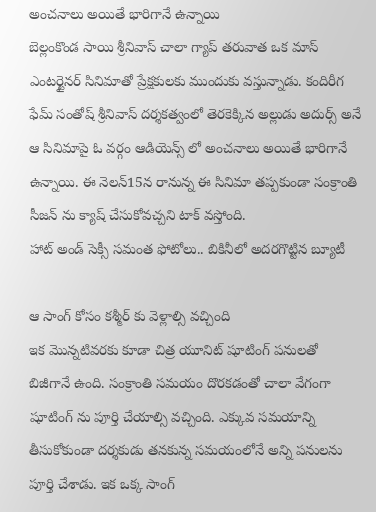అంచనాలు అయితే భారిగానే ఉన్నాయి
బెల్లంకొండ సాయి శ్రీనివాస్ చాలా గ్యాప్ తరువాత ఒక మాస్ ఎంటర్టైనర్ సినిమాతో ప్రేక్షకులకు ముందుకు వస్తున్నాడు. కందిరీగ ఫేమ్ సంతోష్ శ్రీనివాస్ దర్శకత్వంలో తెరకెక్కిన అల్లుడు అదుర్స్ అనే ఆ సినిమాపై ఓ వర్గం ఆడియెన్స్ లో అంచనాలు అయితే భారిగానే ఉన్నాయి. ఈ నెలన్15న రానున్న ఈ సినిమా తప్పకుండా సంక్రాంతి సీజన్ ను క్యాష్ చేసుకోవచ్చని టాక్ వస్తోంది.
హాట్ అండ్ సెక్సీ సమంత ఫోటోలు.. బికినీలో అదరగొట్టిన బ్యూటీ

ఆ సాంగ్ కోసం కశ్మీర్ కు వెళ్లాల్సి వచ్చింది
ఇక మొన్నటివరకు కూడా చిత్ర యూనిట్ షూటింగ్ పనులతో బిజీగానే ఉంది. సంక్రాంతి సమయం దొరకడంతో చాలా వేగంగా షూటింగ్ ను పూర్తి చేయాల్సి వచ్చింది. ఎక్కువ సమయాన్ని తీసుకోకుండా దర్శకుడు తనకున్న సమయంలోనే అన్ని పనులను పూర్తి చేశాడు. ఇక ఒక్క సాంగ్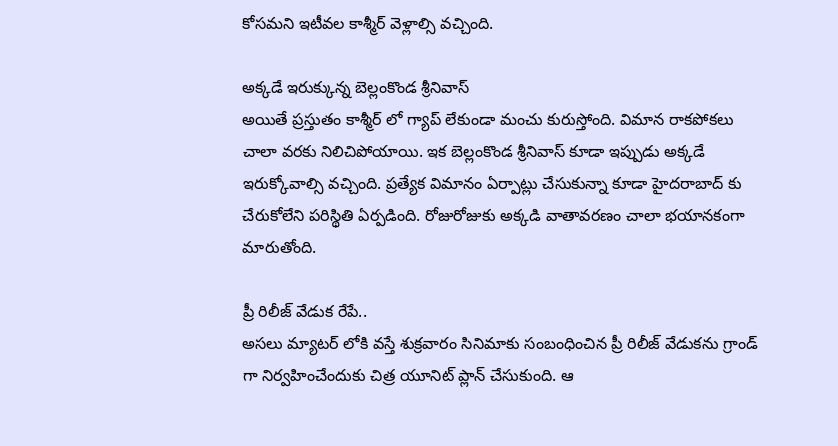కోసమని ఇటీవల కాశ్మీర్ వెళ్లాల్సి వచ్చింది.

అక్కడే ఇరుక్కున్న బెల్లంకొండ శ్రీనివాస్
అయితే ప్రస్తుతం కాశ్మీర్ లో గ్యాప్ లేకుండా మంచు కురుస్తోంది. విమాన రాకపోకలు చాలా వరకు నిలిచిపోయాయి. ఇక బెల్లంకొండ శ్రీనివాస్ కూడా ఇప్పుడు అక్కడే ఇరుక్కోవాల్సి వచ్చింది. ప్రత్యేక విమానం ఏర్పాట్లు చేసుకున్నా కూడా హైదరాబాద్ కు చేరుకోలేని పరిస్థితి ఏర్పడింది. రోజురోజుకు అక్కడి వాతావరణం చాలా భయానకంగా మారుతోంది.

ప్రీ రిలీజ్ వేడుక రేపే..
అసలు మ్యాటర్ లోకి వస్తే శుక్రవారం సినిమాకు సంబంధించిన ప్రీ రిలీజ్ వేడుకను గ్రాండ్ గా నిర్వహించేందుకు చిత్ర యూనిట్ ప్లాన్ చేసుకుంది. ఆ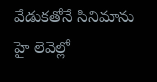వేడుకతోనే సినిమాను హై లెవెల్లో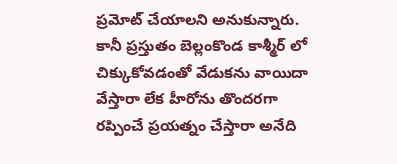ప్రమోట్ చేయాలని అనుకున్నారు. కానీ ప్రస్తుతం బెల్లంకొండ కాశ్మీర్ లో చిక్కుకోవడంతో వేడుకను వాయిదా వేస్తారా లేక హీరోను తొందరగా రప్పించే ప్రయత్నం చేస్తారా అనేది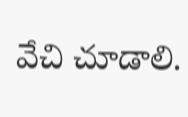వేచి చూడాలి.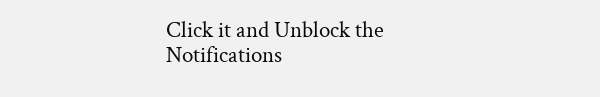Click it and Unblock the Notifications